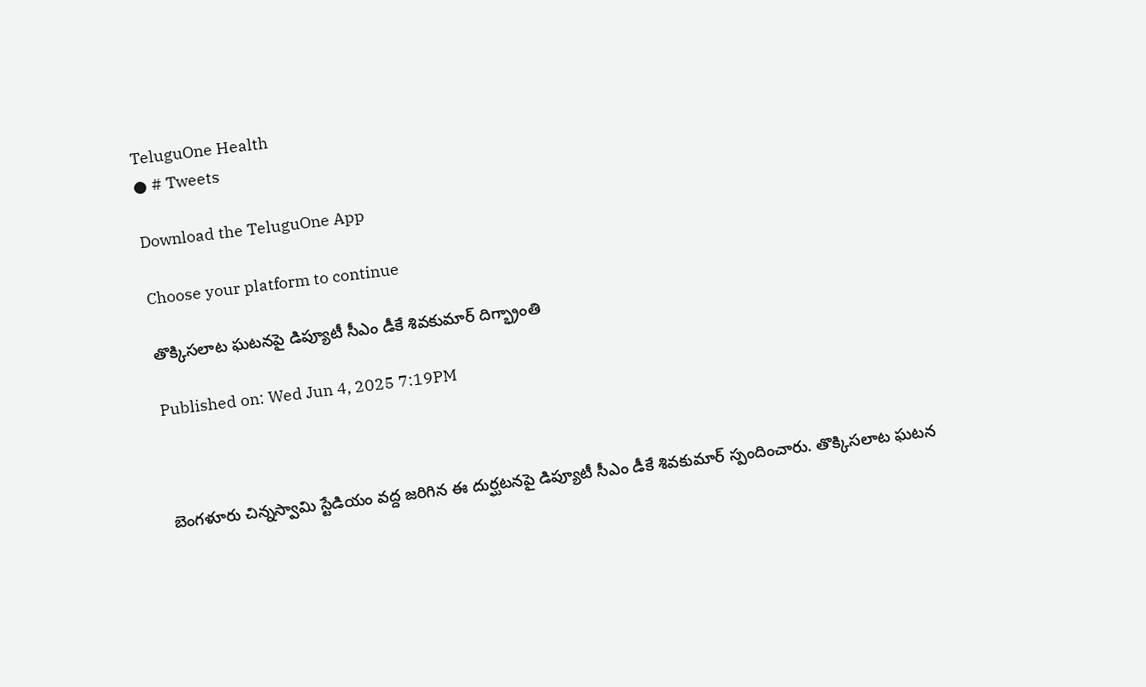TeluguOne Health
● # Tweets

Download the TeluguOne App

Choose your platform to continue

తొక్కిసలాట ఘటనపై డిప్యూటీ సీఎం డీకే శివకుమార్ దిగ్భ్రాంతి

Published on: Wed Jun 4, 2025 7:19PM



బెంగళూరు చిన్నస్వామి స్టేడియం వద్ద జరిగిన ఈ దుర్ఘటనపై డిప్యూటీ సీఎం డీకే శివకుమార్ స్పందించారు. తొక్కిసలాట ఘటన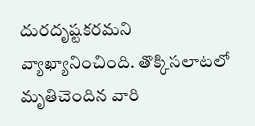దురదృష్టకరమని వ్యాఖ్యానించింది. తొక్కిసలాటలో మృతిచెందిన వారి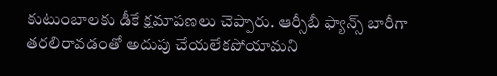కుటుంబాలకు డీకే క్షమాపణలు చెప్పారు. ఆర్సీబీ ఫ్యాన్స్ బారీగా తరలిరావడంతో అదుపు చేయలేకపోయామని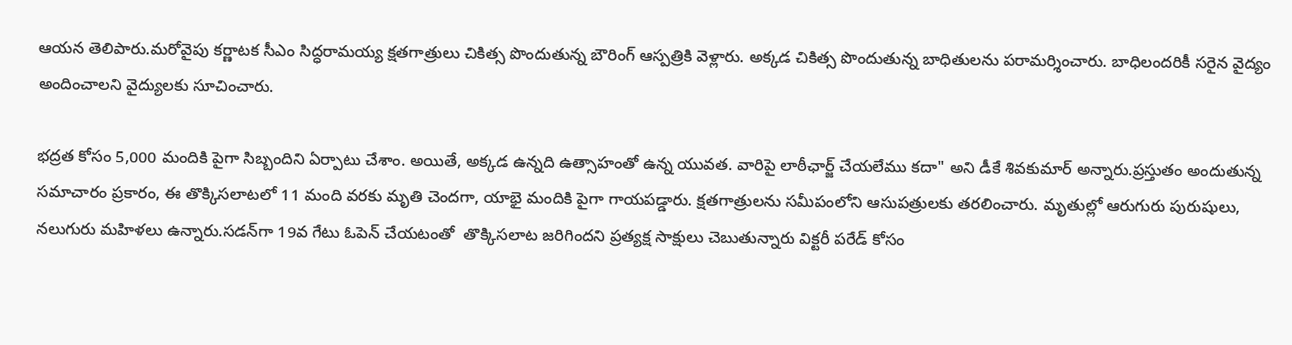ఆయన తెలిపారు.మరోవైపు కర్ణాటక సీఎం సిద్ధరామయ్య క్షతగాత్రులు చికిత్స పొందుతున్న బౌరింగ్‌ ఆస్పత్రికి వెళ్లారు. అక్కడ చికిత్స పొందుతున్న బాధితులను పరామర్శించారు. బాధిలందరికీ సరైన వైద్యం అందించాలని వైద్యులకు సూచించారు.

భద్రత కోసం 5,000 మందికి పైగా సిబ్బందిని ఏర్పాటు చేశాం. అయితే, అక్కడ ఉన్నది ఉత్సాహంతో ఉన్న యువత. వారిపై లాఠీఛార్జ్ చేయలేము కదా" అని డీకే శివకుమార్ అన్నారు.ప్రస్తుతం అందుతున్న సమాచారం ప్రకారం, ఈ తొక్కిసలాటలో 11 మంది వరకు మృతి చెందగా, యాభై మందికి పైగా గాయపడ్డారు. క్షతగాత్రులను సమీపంలోని ఆసుపత్రులకు తరలించారు. మృతుల్లో ఆరుగురు పురుషులు, నలుగురు మహిళలు ఉన్నారు.సడన్‌గా 19వ గేటు ఓపెన్ చేయటంతో  తొక్కిసలాట జరిగిందని ప్రత్యక్ష సాక్షులు చెబుతున్నారు విక్టరీ పరేడ్ కోసం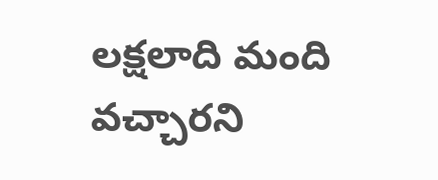లక్షలాది మంది వచ్చారని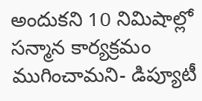అందుకని 10 నిమిషాల్లో సన్మాన కార్యక్రమం ముగించామని- డిప్యూటీ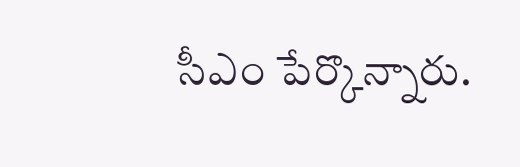సీఎం పేర్కొన్నారు.